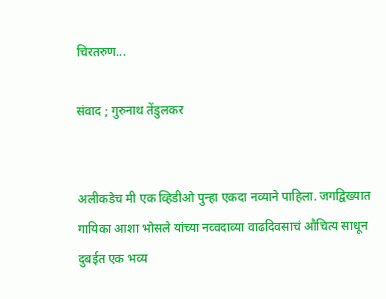चिरतरुण...

संवाद ; गुरुनाथ तेंडुलकर


अलीकडेच मी एक व्हिडीओ पुन्हा एकदा नव्याने पाहिला. जग‌द्विख्यात गायिका आशा भोसले यांच्या नव्वदाव्या वाढदिवसाचं औचित्य साधून दुबईत एक भव्य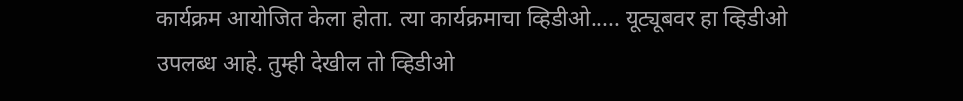कार्यक्रम आयोजित केला होता. त्या कार्यक्रमाचा व्हिडीओ..... यूट्यूबवर हा व्हिडीओ उपलब्ध आहे. तुम्ही देखील तो व्हिडीओ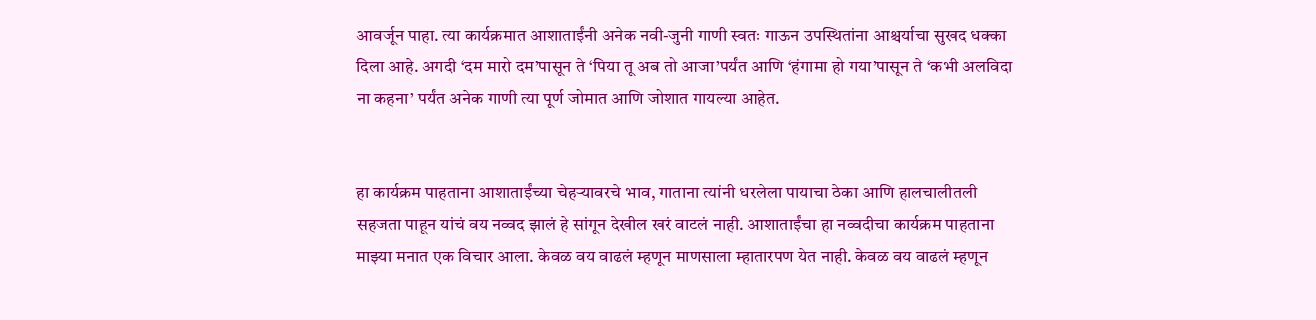आवर्जून पाहा. त्या कार्यक्रमात आशाताईंनी अनेक नवी-जुनी गाणी स्वतः गाऊन उपस्थितांना आश्चर्याचा सुखद धक्का दिला आहे. अगदी ‘दम मारो दम’पासून ते ‘पिया तू अब तो आजा’पर्यंत आणि ‘हंगामा हो गया’पासून ते ‘कभी अलविदा ना कहना’ पर्यंत अनेक गाणी त्या पूर्ण जोमात आणि जोशात गायल्या आहेत.


हा कार्यक्रम पाहताना आशाताईंच्या चेहऱ्यावरचे भाव, गाताना त्यांनी धरलेला पायाचा ठेका आणि हालचालीतली सहजता पाहून यांचं वय नव्वद झालं हे सांगून देखील खरं वाटलं नाही. आशाताईंचा हा नव्वदीचा कार्यक्रम पाहताना माझ्या मनात एक विचार आला. केवळ वय वाढलं म्हणून माणसाला म्हातारपण येत नाही. केवळ वय वाढलं म्हणून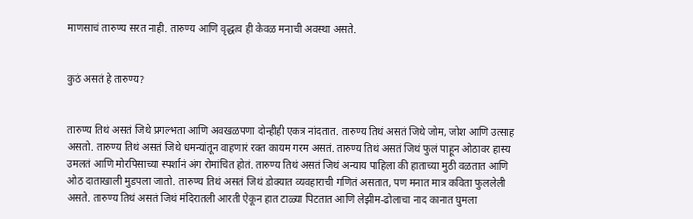माणसाचं तारुण्य सरत नाही. तारुण्य आणि वृद्धत्व ही केवळ मनाची अवस्था असते.


कुठं असतं हे तारुण्य?


तारुण्य तिथं असतं जिथे प्रगल्भता आणि अवखळपणा दोन्हीही एकत्र नांदतात. तारुण्य तिथं असतं जिथे जोम, जोश आणि उत्साह असतो. तारुण्य तिथं असतं जिथे धमन्यांतून वाहणारं रक्त कायम गरम असतं. तारुण्य तिथं असतं जिथं फुलं पाहून ओठावर हास्य उमलतं आणि मोरपिसाच्या स्पर्शानं अंग रोमांचित होतं. तारुण्य तिथं असतं जिथं अन्याय पाहिला की हाताच्या मुठी वळतात आणि ओठ दाताखाली मुडपला जातो. तारुण्य तिथं असतं जिथं डोक्यात व्यवहाराची गणितं असतात, पण मनात मात्र कविता फुललेली असते. तारुण्य तिथं असतं जिथं मंदिरातली आरती ऐकून हात टाळ्या पिटतात आणि लेझीम-ढोलाचा नाद कानात घुमला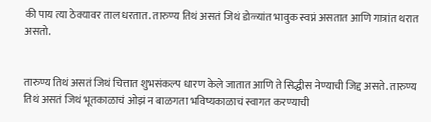की पाय त्या ठेक्यावर ताल धरतात. तारुण्य तिथं असतं जिथं डोळ्यांत भावुक स्वप्नं असतात आणि गात्रांत थरात असतो.


तारुण्य तिथं असतं जिथं चित्तात शुभसंकल्प धारण केले जातात आणि ते सिद्धीस नेण्याची जिद्द असते. तारुण्य तिथं असतं जिथं भूतकाळाचं ओझं न बाळगता भविष्यकाळाचं स्वागत करण्याची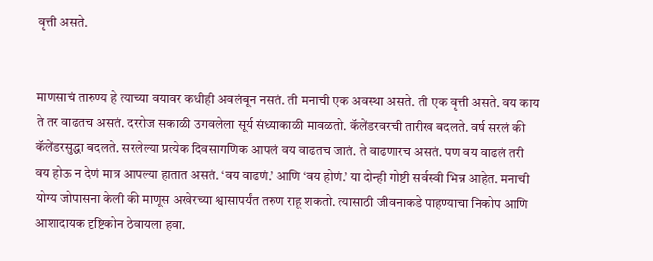वृत्ती असते.


माणसाचं तारुण्य हे त्याच्या वयावर कधीही अवलंबून नसतं. ती मनाची एक अवस्था असते. ती एक वृत्ती असते. वय काय ते तर वाढतच असतं. दररोज सकाळी उगवलेला सूर्य संध्याकाळी मावळतो. कॅलेंडरवरची तारीख बदलते. वर्ष सरलं की कॅलेंडरसुद्धा बदलते. सरलेल्या प्रत्येक दिवसागणिक आपलं वय वाढतच जातं. ते वाढणारच असतं. पण वय वाढलं तरी वय होऊ न देणं मात्र आपल्या हातात असतं. ‘वय वाढणं.’ आणि ‘वय होणं.’ या दोन्ही गोष्टी सर्वस्वी भिन्न आहेत. मनाची योग्य जोपासना केली की माणूस अखेरच्या श्वासापर्यंत तरुण राहू शकतो. त्यासाठी जीवनाकडे पाहण्याचा निकोप आणि आशादायक दृष्टिकोन ठेवायला हवा.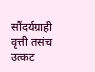सौंदर्यग्राही वृत्ती तसंच उत्कट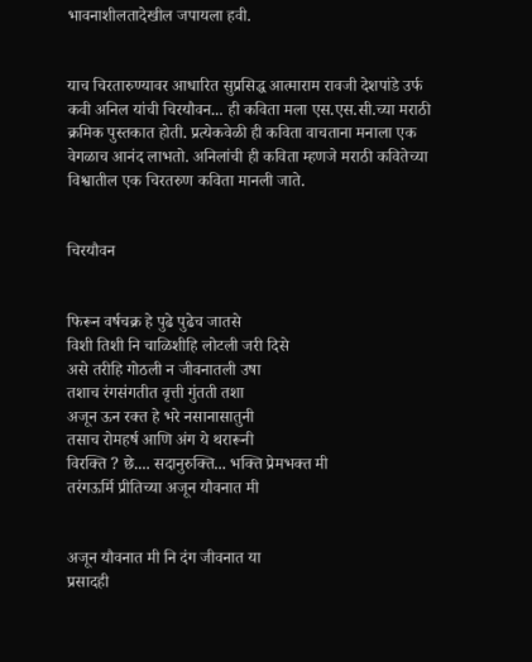भावनाशीलतादेखील जपायला हवी.


याच चिरतारुण्यावर आधारित सुप्रसिद्ध आत्माराम रावजी देशपांडे उर्फ कवी अनिल यांची चिरयौवन... ही कविता मला एस.एस.सी.च्या मराठी क्रमिक पुस्तकात होती. प्रत्येकवेळी ही कविता वाचताना मनाला एक वेगळाच आनंद लाभतो. अनिलांची ही कविता म्हणजे मराठी कवितेच्या विश्वातील एक चिरतरुण कविता मानली जाते.


चिरयौवन


फिरून वर्षचक्र हे पुढे पुढेच जातसे
विशी तिशी नि चाळिशीहि लोटली जरी दिसे
असे तरीहि गोठली न जीवनातली उषा
तशाच रंगसंगतीत वृत्ती गुंतती तशा
अजून ऊन रक्त हे भरे नसानासातुनी
तसाच रोमहर्ष आणि अंग ये थरारूनी
विरक्ति ? छे.... सदानुरुक्ति... भक्ति प्रेमभक्त मी
तरंगऊर्मि प्रीतिच्या अजून यौवनात मी


अजून यौवनात मी नि दंग जीवनात या
प्रसादही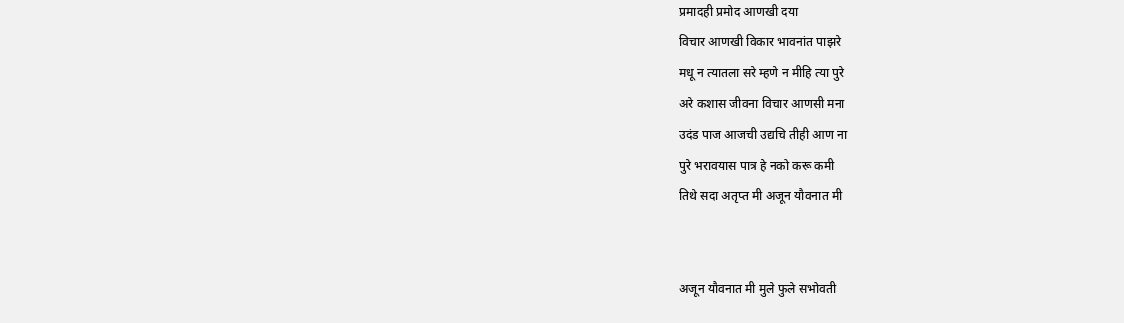प्रमादही प्रमोद आणखी दया
विचार आणखी विकार भावनांत पाझरे
मधू न त्यातला सरे म्हणे न मीहि त्या पुरे
अरे कशास जीवना विचार आणसी मना
उदंड पाज आजची उद्यचि तीही आण ना
पुरे भरावयास पात्र हे नको करू कमी
तिथे सदा अतृप्त मी अजून यौवनात मी


अजून यौवनात मी मुले फुले सभोवती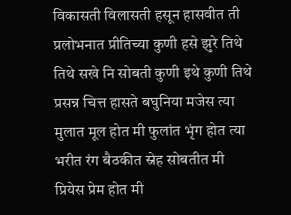विकासती विलासती हसून हासवीत ती
प्रलोभनात प्रीतिच्या कुणी हसे झुरे तिथे
तिथे सखे नि सोबती कुणी इथे कुणी तिथे
प्रसन्न चित्त हासते बघुनिया मजेस त्या
मुलात मूल होत मी फुलांत भृंग होत त्या
भरीत रंग बैठकीत स्नेह सोबतीत मी
प्रियेस प्रेम होत मी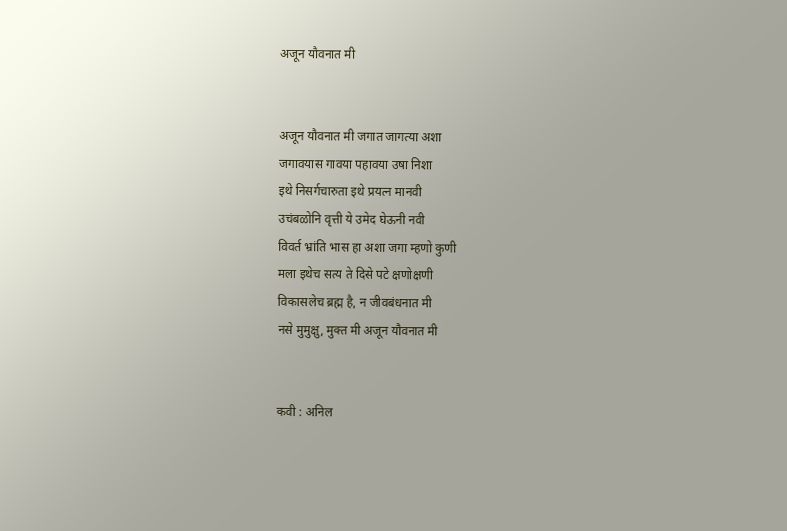अजून यौवनात मी


अजून यौवनात मी जगात जागत्या अशा
जगावयास गावया पहावया उषा निशा
इथे निसर्गचारुता इथे प्रयत्न मानवी
उचंबळोनि वृत्ती ये उमेद घेऊनी नवी
विवर्त भ्रांति भास हा अशा जगा म्हणो कुणी
मला इथेच सत्य ते दिसे पटे क्षणोक्षणी
विकासलेच ब्रह्म है, न जीवबंधनात मी
नसे मुमुक्षु, मुक्त मी अजून यौवनात मी


कवी : अनिल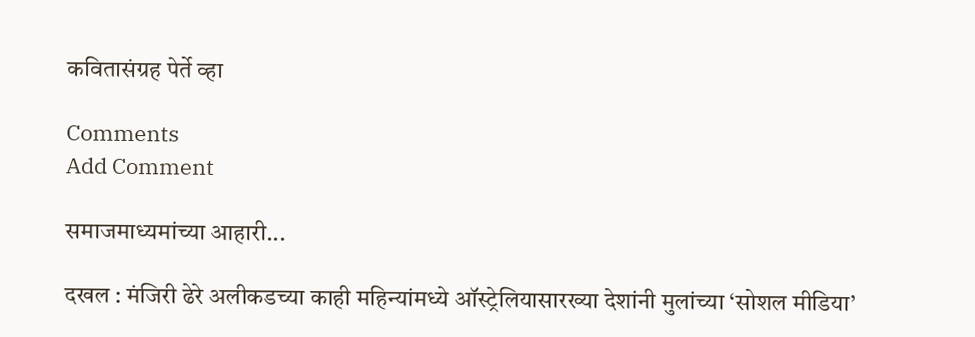कवितासंग्रह पेर्ते व्हा

Comments
Add Comment

समाजमाध्यमांच्या आहारी...

दखल : मंजिरी ढेरे अलीकडच्या काही महिन्यांमध्ये ऑस्ट्रेलियासारख्या देशांनी मुलांच्या ‌‘सोशल मीडिया‌’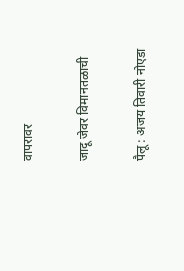वापरावर

जादू जेवर विमानतळाची

पैलू : अजय तिवारी नोएडा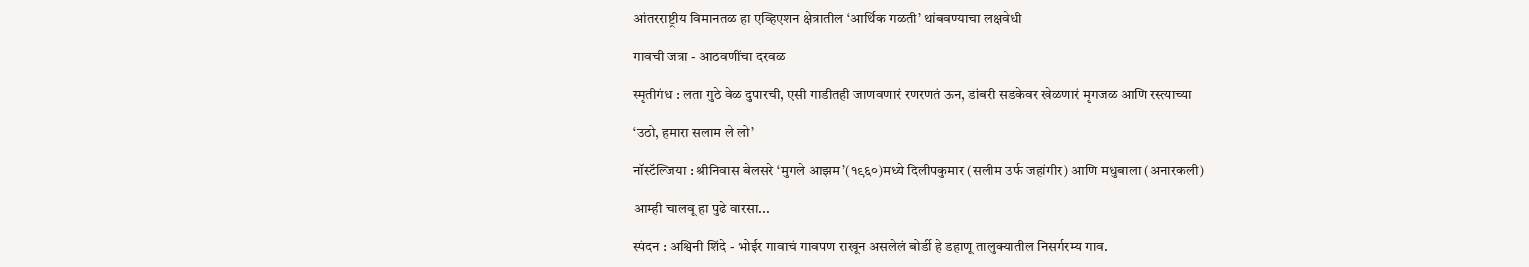आंतरराष्ट्रीय विमानतळ हा एव्हिएशन क्षेत्रातील ‌‘आर्थिक गळती‌’ थांबवण्याचा लक्षवेधी

गावची जत्रा - आठवणींचा दरवळ

स्मृतीगंध : लता गुठे वेळ दुपारची, एसी गाडीतही जाणवणारं रणरणतं ऊन, डांबरी सडकेवर खेळणारं मृगजळ आणि रस्त्याच्या

‘उठो, हमारा सलाम ले लो’

नॉस्टॅल्जिया : श्रीनिवास बेलसरे ‘मुगले आझम’(१९६०)मध्ये दिलीपकुमार (सलीम उर्फ जहांगीर) आणि मधुबाला (अनारकली)

आम्ही चालवू हा पुढे वारसा...

स्पंदन : अश्विनी शिंदे - भोईर गावाचं गावपण राखून असलेलं बोर्डी हे डहाणू तालुक्यातील निसर्गरम्य गाव.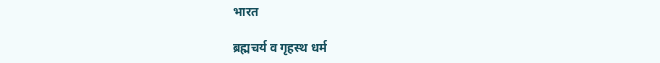भारत

ब्रह्मचर्य व गृहस्थ धर्म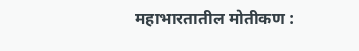महाभारतातील मोतीकण :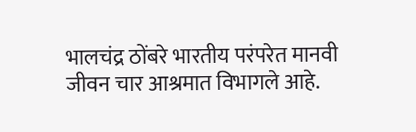भालचंद्र ठोंबरे भारतीय परंपरेत मानवी जीवन चार आश्रमात विभागले आहे.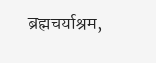ब्रह्मचर्याश्रम,